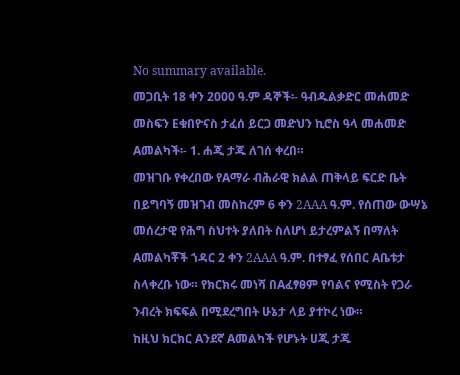No summary available.
መጋቢት 18 ቀን 2000 ዓ.ም ዳኞች፡- ዓብዱልቃድር መሐመድ መስፍን Eቁበዮናስ ታፈሰ ይርጋ መድህን ኪሮስ ዓላ መሐመድ Aመልካች፡- 1. ሐጂ ታጁ ለገሰ ቀረበ።
መዝገቡ የቀረበው የAማራ ብሕራዊ ክልል ጠቅላይ ፍርድ ቤት በይግባኝ መዝገብ መስከረም 6 ቀን 2AAA ዓ.ም. የሰጠው ውሣኔ መሰረታዊ የሕግ ስህተት ያለበት ስለሆነ ይታረምልኝ በማለት Aመልካቾች ኀዳር 2 ቀን 2AAA ዓ.ም. በተፃፈ የሰበር Aቤቱታ ስላቀረቡ ነው። የክርክሩ መነሻ በAፈፃፀም የባልና የሚስት የጋራ ንብረት ክፍፍል በሚደረግበት ሁኔታ ላይ ያተኮረ ነው።
ከዚህ ክርክር Aንደኛ Aመልካች የሆኑት ሀጂ ታጁ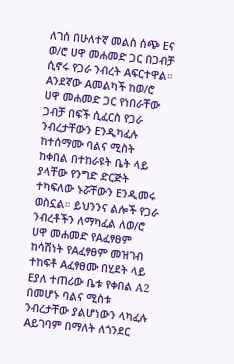ለገሰ በሁለተኛ መልስ ሰጭ Eና ወ/ሮ ሀዋ መሐመድ ጋር በጋብቻ ሲኖሩ የጋራ ንብረት Aፍርተዋል። Aንደኛው Aመልካች ከወ/ሮ ሀዋ መሐመድ ጋር የነበራቸው ጋብቻ በፍች ሲፈርስ የጋራ ንብረታቸውን Eንዲካፈሉ ከተሰማሙ ባልና ሚስት ከቀበል በተከራዩት ቤት ላይ ያላቸው የንግድ ድርጅት ተካፍለው ኑሯቸውን Eንዲመሩ ወስኗል። ይህንንና ልሎች የጋራ ንብረቶችን ለማካፈል ለወ/ሮ ሀዋ መሐመድ የAፈፃፀም ከሳሽነት የAፈፃፀም መዝገብ ተከፍቶ Aፈፃፀሙ በሂደት ላይ Eያለ ተጠሪው ቤቱ የቀበል A2 በመሆኑ ባልና ሚስቱ ንብረታቸው ያልሆነውን ላካፈሉ Aይገባም በማለት ለጎንደር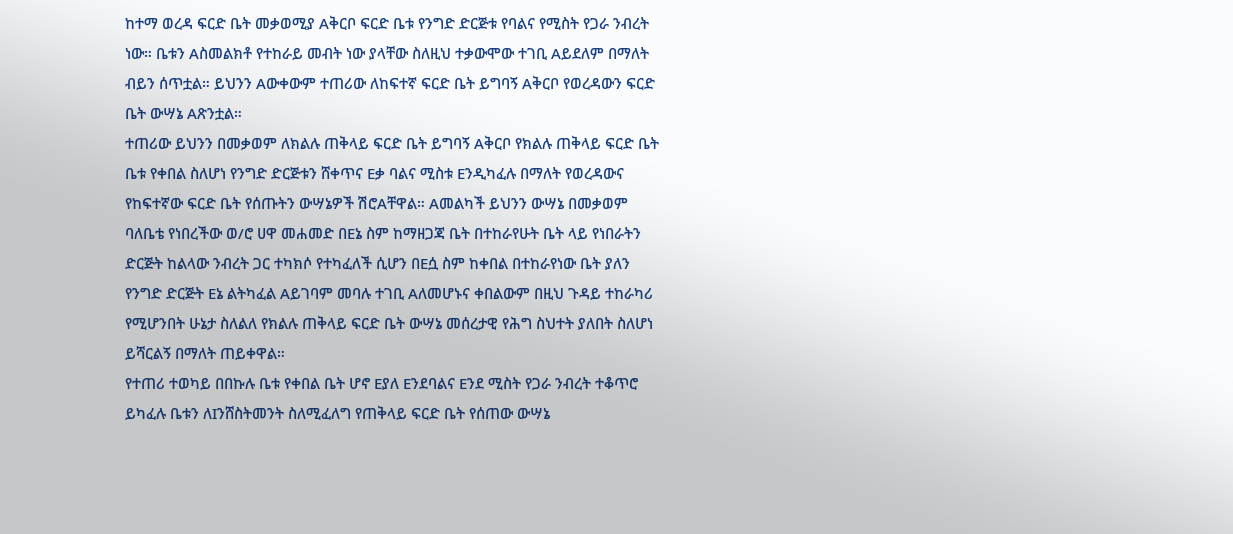ከተማ ወረዳ ፍርድ ቤት መቃወሚያ Aቅርቦ ፍርድ ቤቱ የንግድ ድርጅቱ የባልና የሚስት የጋራ ንብረት ነው። ቤቱን Aስመልክቶ የተከራይ መብት ነው ያላቸው ስለዚህ ተቃውሞው ተገቢ Aይደለም በማለት ብይን ሰጥቷል። ይህንን Aውቀውም ተጠሪው ለከፍተኛ ፍርድ ቤት ይግባኝ Aቅርቦ የወረዳውን ፍርድ ቤት ውሣኔ Aጽንቷል።
ተጠሪው ይህንን በመቃወም ለክልሉ ጠቅላይ ፍርድ ቤት ይግባኝ Aቅርቦ የክልሉ ጠቅላይ ፍርድ ቤት ቤቱ የቀበል ስለሆነ የንግድ ድርጅቱን ሸቀጥና Eቃ ባልና ሚስቱ Eንዲካፈሉ በማለት የወረዳውና የከፍተኛው ፍርድ ቤት የሰጡትን ውሣኔዎች ሽሮAቸዋል። Aመልካች ይህንን ውሣኔ በመቃወም ባለቤቴ የነበረችው ወ/ሮ ሀዋ መሐመድ በEኔ ስም ከማዘጋጃ ቤት በተከራየሁት ቤት ላይ የነበራትን ድርጅት ከልላው ንብረት ጋር ተካክሶ የተካፈለች ሲሆን በEሷ ስም ከቀበል በተከራየነው ቤት ያለን የንግድ ድርጅት Eኔ ልትካፈል Aይገባም መባሉ ተገቢ Aለመሆኑና ቀበልውም በዚህ ጉዳይ ተከራካሪ የሚሆንበት ሁኔታ ስለልለ የክልሉ ጠቅላይ ፍርድ ቤት ውሣኔ መሰረታዊ የሕግ ስህተት ያለበት ስለሆነ ይሻርልኝ በማለት ጠይቀዋል።
የተጠሪ ተወካይ በበኩሉ ቤቱ የቀበል ቤት ሆኖ Eያለ Eንደባልና Eንደ ሚስት የጋራ ንብረት ተቆጥሮ ይካፈሉ ቤቱን ለIንሸስትመንት ስለሚፈለግ የጠቅላይ ፍርድ ቤት የሰጠው ውሣኔ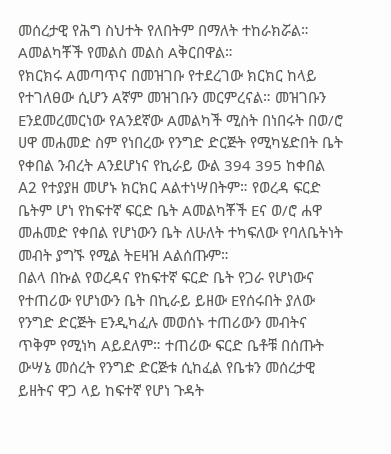መሰረታዊ የሕግ ስህተት የለበትም በማለት ተከራክሯል። Aመልካቾች የመልስ መልስ Aቅርበዋል።
የክርክሩ Aመጣጥና በመዝገቡ የተደረገው ክርክር ከላይ የተገለፀው ሲሆን Aኛም መዝገቡን መርምረናል። መዝገቡን Eንደመረመርነው የAንደኛው Aመልካች ሚስት በነበሩት በወ/ሮ ሀዋ መሐመድ ስም የነበረው የንግድ ድርጅት የሚካሄድበት ቤት የቀበል ንብረት Aንደሆነና የኪራይ ውል 394 395 ከቀበል A2 የተያያዘ መሆኑ ክርክር Aልተነሣበትም። የወረዳ ፍርድ ቤትም ሆነ የከፍተኛ ፍርድ ቤት Aመልካቾች Eና ወ/ሮ ሐዋ መሐመድ የቀበል የሆነውን ቤት ለሁለት ተካፍለው የባለቤትነት መብት ያግኙ የሚል ትEዛዝ Aልሰጡም።
በልላ በኩል የወረዳና የከፍተኛ ፍርድ ቤት የጋራ የሆነውና የተጠሪው የሆነውን ቤት በኪራይ ይዘው Eየሰሩበት ያለው የንግድ ድርጅት Eንዲካፈሉ መወሰኑ ተጠሪውን መብትና ጥቅም የሚነካ Aይደለም። ተጠሪው ፍርድ ቤቶቹ በሰጡት ውሣኔ መሰረት የንግድ ድርጅቱ ሲከፈል የቤቱን መሰረታዊ ይዘትና ዋጋ ላይ ከፍተኛ የሆነ ጉዳት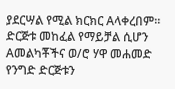ያደርሣል የሚል ክርክር Aላቀረበም። ድርጅቱ መከፈል የማይቻል ሲሆን Aመልካቾችና ወ/ሮ ሃዋ መሐመድ የንግድ ድርጅቱን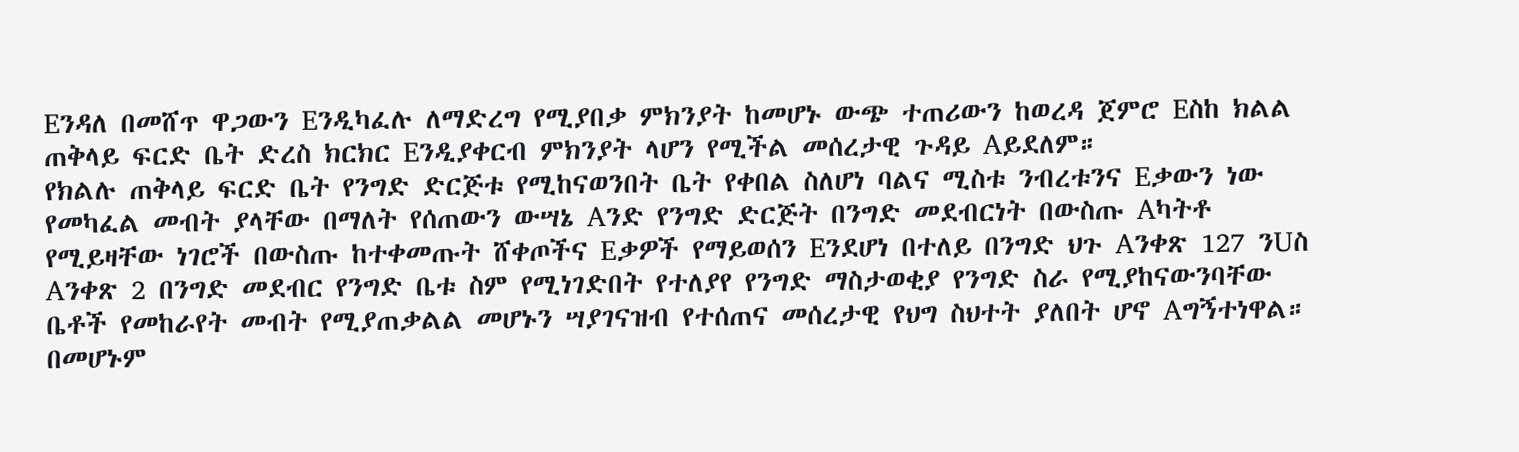Eንዳለ በመሸጥ ዋጋውን Eንዲካፈሉ ለማድረግ የሚያበቃ ምክንያት ከመሆኑ ውጭ ተጠሪውን ከወረዳ ጀምሮ Eስከ ክልል ጠቅላይ ፍርድ ቤት ድረስ ክርክር Eንዲያቀርብ ምክንያት ላሆን የሚችል መሰረታዊ ጉዳይ Aይደለም።
የክልሉ ጠቅላይ ፍርድ ቤት የንግድ ድርጅቱ የሚከናወንበት ቤት የቀበል ስለሆነ ባልና ሚስቱ ንብረቱንና Eቃውን ነው የመካፈል መብት ያላቸው በማለት የሰጠውን ውሣኔ Aንድ የንግድ ድርጅት በንግድ መደብርነት በውስጡ Aካትቶ የሚይዛቸው ነገሮች በውስጡ ከተቀመጡት ሸቀጦችና Eቃዎች የማይወሰን Eንደሆነ በተለይ በንግድ ህጉ Aንቀጽ 127 ንUስ Aንቀጽ 2 በንግድ መደብር የንግድ ቤቱ ስም የሚነገድበት የተለያየ የንግድ ማስታወቂያ የንግድ ስራ የሚያከናውንባቸው ቤቶች የመከራየት መብት የሚያጠቃልል መሆኑን ሣያገናዝብ የተሰጠና መሰረታዊ የህግ ስህተት ያለበት ሆኖ Aግኝተነዋል። በመሆኑም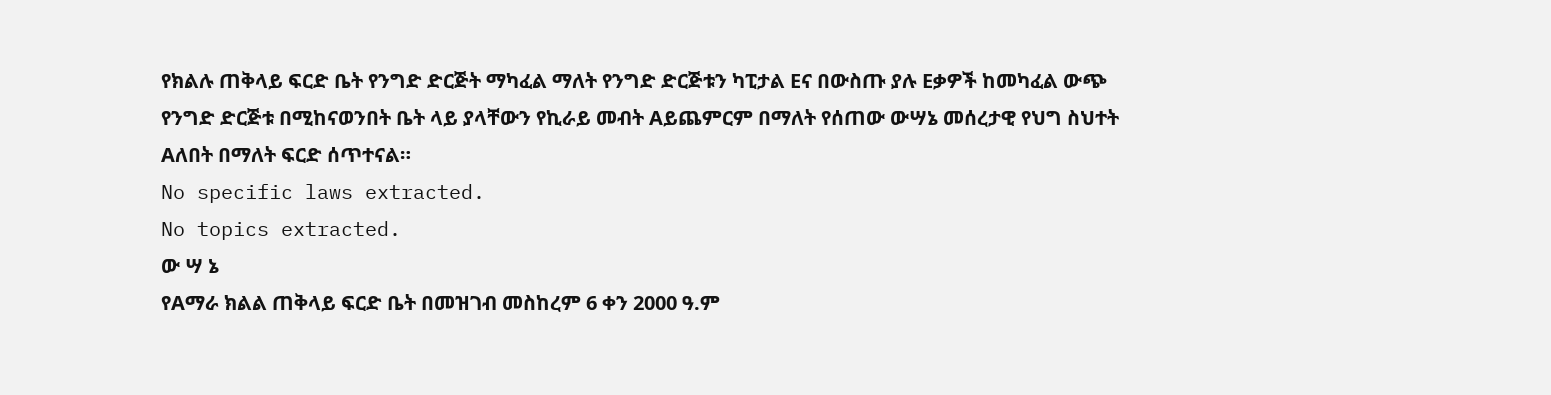የክልሉ ጠቅላይ ፍርድ ቤት የንግድ ድርጅት ማካፈል ማለት የንግድ ድርጅቱን ካፒታል Eና በውስጡ ያሉ Eቃዎች ከመካፈል ውጭ የንግድ ድርጅቱ በሚከናወንበት ቤት ላይ ያላቸውን የኪራይ መብት Aይጨምርም በማለት የሰጠው ውሣኔ መሰረታዊ የህግ ስህተት Aለበት በማለት ፍርድ ሰጥተናል።
No specific laws extracted.
No topics extracted.
ው ሣ ኔ
የAማራ ክልል ጠቅላይ ፍርድ ቤት በመዝገብ መስከረም 6 ቀን 2000 ዓ.ም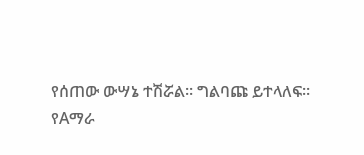የሰጠው ውሣኔ ተሽሯል። ግልባጩ ይተላለፍ።
የAማራ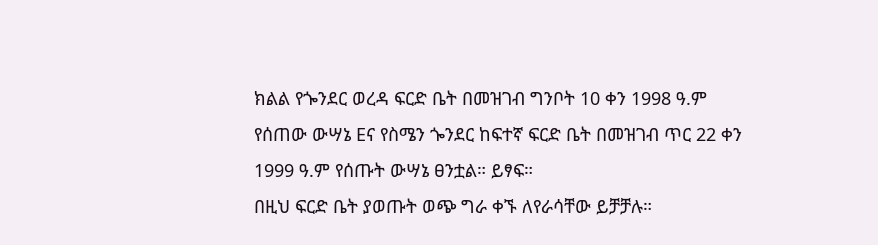ክልል የጐንደር ወረዳ ፍርድ ቤት በመዝገብ ግንቦት 10 ቀን 1998 ዓ.ም የሰጠው ውሣኔ Eና የስሜን ጐንደር ከፍተኛ ፍርድ ቤት በመዝገብ ጥር 22 ቀን 1999 ዓ.ም የሰጡት ውሣኔ ፀንቷል። ይፃፍ።
በዚህ ፍርድ ቤት ያወጡት ወጭ ግራ ቀኙ ለየራሳቸው ይቻቻሉ።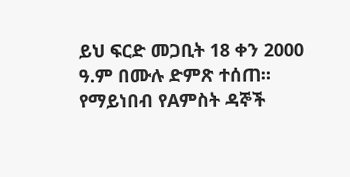ይህ ፍርድ መጋቢት 18 ቀን 2000 ዓ.ም በሙሉ ድምጽ ተሰጠ።
የማይነበብ የAምስት ዳኞች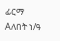ፊርማ Aለበት ነ/ዓ